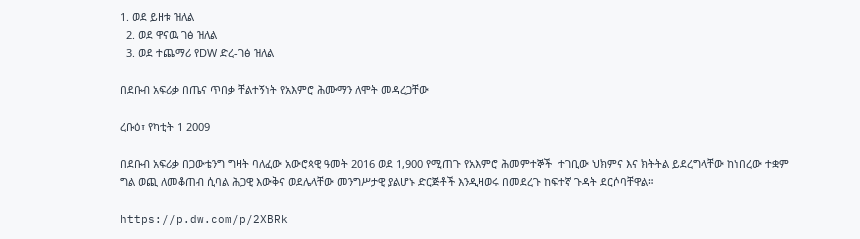1. ወደ ይዘቱ ዝለል
  2. ወደ ዋናዉ ገፅ ዝለል
  3. ወደ ተጨማሪ የDW ድረ-ገፅ ዝለል

በደቡብ አፍሪቃ በጤና ጥበቃ ቸልተኝነት የአእምሮ ሕሙማን ለሞት መዳረጋቸው

ረቡዕ፣ የካቲት 1 2009

በደቡብ አፍሪቃ በጋውቴንግ ግዛት ባለፈው አውሮጳዊ ዓመት 2016 ወደ 1,900 የሚጠጉ የአእምሮ ሕመምተኞች  ተገቢው ህክምና እና ክትትል ይደረግላቸው ከነበረው ተቋም ግል ወጪ ለመቆጠብ ሲባል ሕጋዊ እውቅና ወደሌላቸው መንግሥታዊ ያልሆኑ ድርጅቶች እንዲዛወሩ በመደረጉ ከፍተኛ ጉዳት ደርሶባቸዋል።

https://p.dw.com/p/2XBRk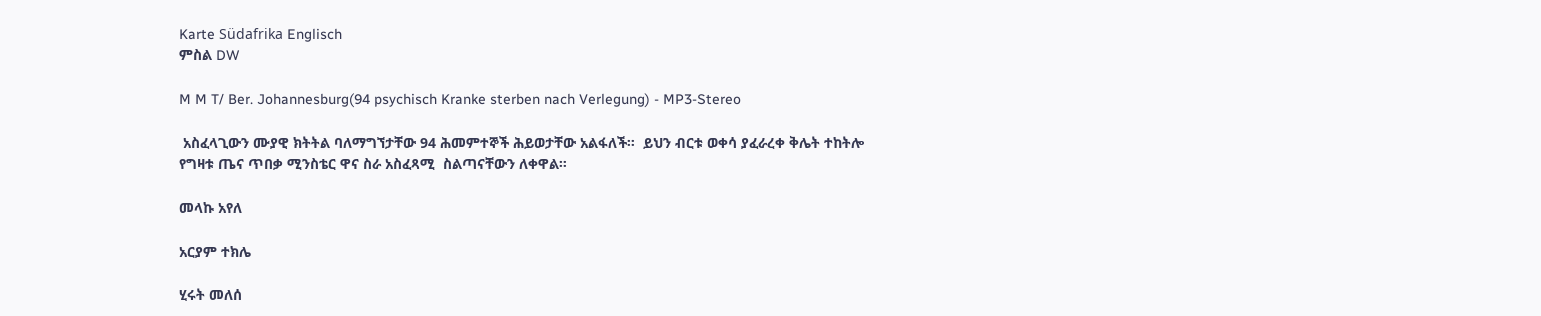Karte Südafrika Englisch
ምስል DW

M M T/ Ber. Johannesburg(94 psychisch Kranke sterben nach Verlegung) - MP3-Stereo

 አስፈላጊውን ሙያዊ ክትትል ባለማግኘታቸው 94 ሕመምተኞች ሕይወታቸው አልፋለች።  ይህን ብርቱ ወቀሳ ያፈራረቀ ቅሌት ተከትሎ የግዛቱ ጤና ጥበቃ ሚንስቴር ዋና ስራ አስፈጻሚ  ስልጣናቸውን ለቀዋል።

መላኩ አየለ

አርያም ተክሌ

ሂሩት መለሰ